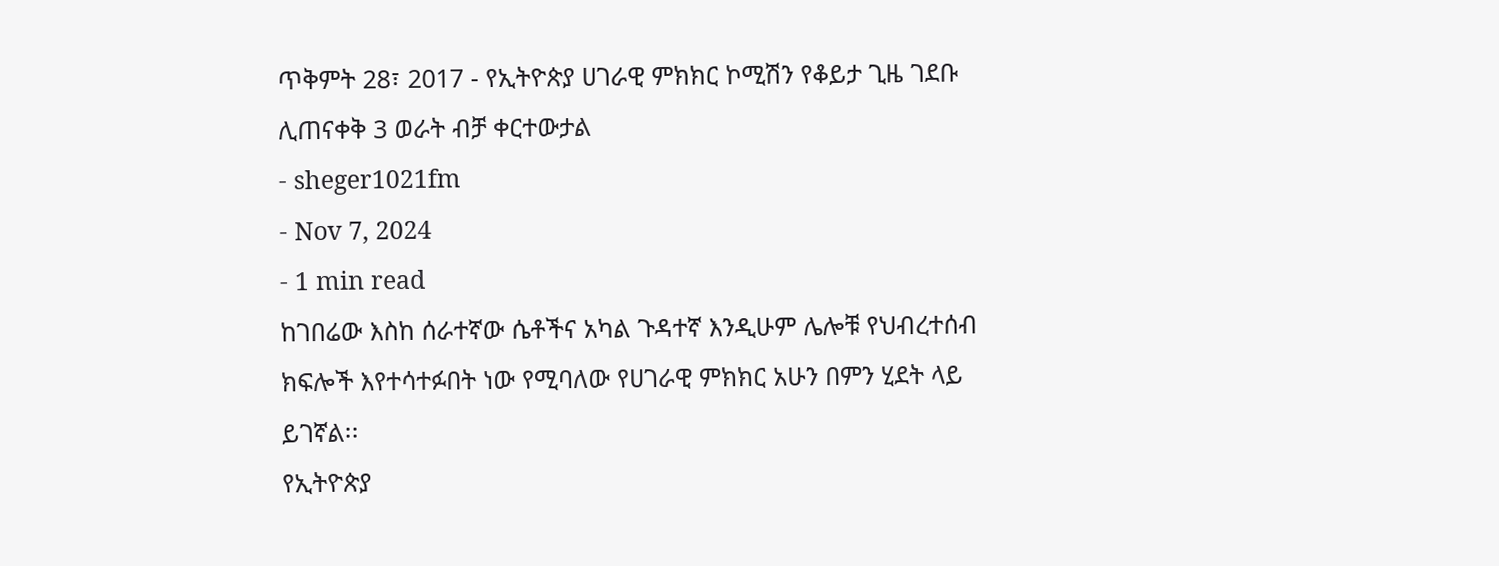ጥቅምት 28፣ 2017 - የኢትዮጵያ ሀገራዊ ምክክር ኮሚሽን የቆይታ ጊዜ ገደቡ ሊጠናቀቅ 3 ወራት ብቻ ቀርተውታል
- sheger1021fm
- Nov 7, 2024
- 1 min read
ከገበሬው እስከ ሰራተኛው ሴቶችና አካል ጉዳተኛ እንዲሁም ሌሎቹ የህብረተሰብ ክፍሎች እየተሳተፉበት ነው የሚባለው የሀገራዊ ምክክር አሁን በምን ሂደት ላይ ይገኛል፡፡
የኢትዮጵያ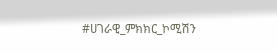#ሀገራዊ_ምክክር_ኮሚሽን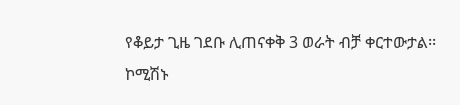የቆይታ ጊዜ ገደቡ ሊጠናቀቅ 3 ወራት ብቻ ቀርተውታል፡፡
ኮሚሽኑ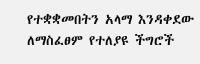የተቋቋመበትን አላማ እንዳቀደው ለማስፈፀም የተለያዩ ችግሮች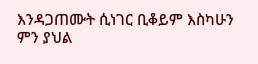እንዳጋጠሙት ሲነገር ቢቆይም እስካሁን ምን ያህል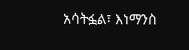አሳትፏል፣ እነማንስ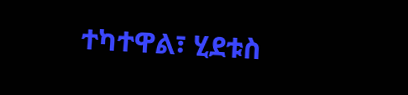ተካተዋል፣ ሂደቱስ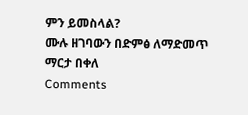ምን ይመስላል?
ሙሉ ዘገባውን በድምፅ ለማድመጥ
ማርታ በቀለ
Comments